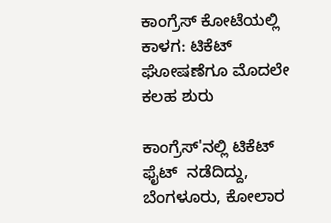ಕಾಂಗ್ರೆಸ್ ಕೋಟೆಯಲ್ಲಿ ಕಾಳಗ: ಟಿಕೆಟ್ ಘೋಷಣೆಗೂ ಮೊದಲೇ ಕಲಹ ಶುರು

ಕಾಂಗ್ರೆಸ್'ನಲ್ಲಿ ಟಿಕೆಟ್ ಫೈಟ್  ನಡೆದಿದ್ದು, ಬೆಂಗಳೂರು, ಕೋಲಾರ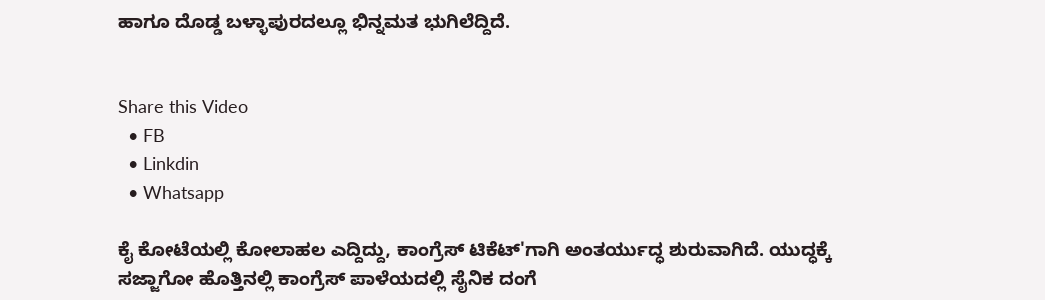ಹಾಗೂ ದೊಡ್ಡ ಬಳ್ಳಾಪುರದಲ್ಲೂ ಭಿನ್ನಮತ ಭುಗಿಲೆದ್ದಿದೆ.


Share this Video
  • FB
  • Linkdin
  • Whatsapp

ಕೈ ಕೋಟೆಯಲ್ಲಿ ಕೋಲಾಹಲ ಎದ್ದಿದ್ದು, ಕಾಂಗ್ರೆಸ್ ಟಿಕೆಟ್'ಗಾಗಿ ಅಂತರ್ಯುದ್ಧ ಶುರುವಾಗಿದೆ. ಯುದ್ಧಕ್ಕೆ ಸಜ್ಜಾಗೋ ಹೊತ್ತಿನಲ್ಲಿ ಕಾಂಗ್ರೆಸ್ ಪಾಳೆಯದಲ್ಲಿ ಸೈನಿಕ ದಂಗೆ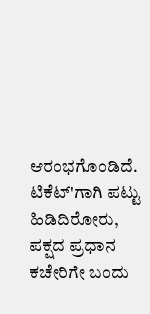ಆರಂಭಗೊಂಡಿದೆ. ಟಿಕೆಟ್'ಗಾಗಿ ಪಟ್ಟು ಹಿಡಿದಿರೋರು, ಪಕ್ಷದ ಪ್ರಧಾನ ಕಚೇರಿಗೇ ಬಂದು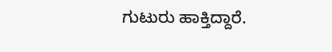ಗುಟುರು ಹಾಕ್ತಿದ್ದಾರೆ.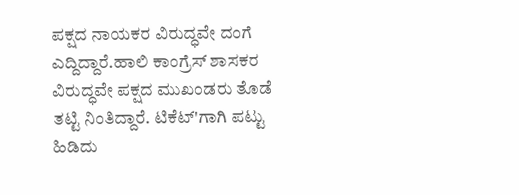ಪಕ್ಷದ ನಾಯಕರ ವಿರುದ್ಧವೇ ದಂಗೆ ಎದ್ದಿದ್ದಾರೆ.ಹಾಲಿ ಕಾಂಗ್ರೆಸ್ ಶಾಸಕರ ವಿರುದ್ಧವೇ ಪಕ್ಷದ ಮುಖಂಡರು ತೊಡೆ ತಟ್ಟಿ ನಿಂತಿದ್ದಾರೆ. ಟಿಕೆಟ್'ಗಾಗಿ ಪಟ್ಟು ಹಿಡಿದು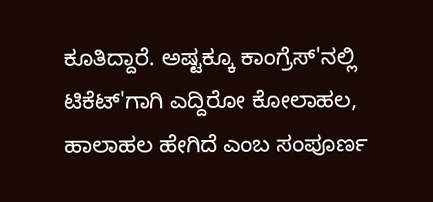ಕೂತಿದ್ದಾರೆ. ಅಷ್ಟಕ್ಕೂ ಕಾಂಗ್ರೆಸ್'ನಲ್ಲಿ ಟಿಕೆಟ್'ಗಾಗಿ ಎದ್ದಿರೋ ಕೋಲಾಹಲ, ಹಾಲಾಹಲ ಹೇಗಿದೆ ಎಂಬ ಸಂಪೂರ್ಣ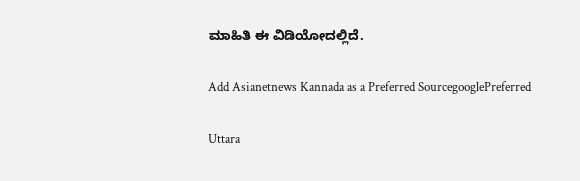ಮಾಹಿತಿ ಈ ವಿಡಿಯೋದಲ್ಲಿದೆ‌.

Add Asianetnews Kannada as a Preferred SourcegooglePreferred

Uttara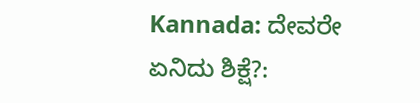Kannada: ದೇವರೇ ಏನಿದು ಶಿಕ್ಷೆ?: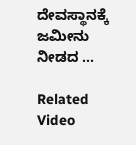ದೇವಸ್ಥಾನಕ್ಕೆ ಜಮೀನು ನೀಡದ ...

Related Video